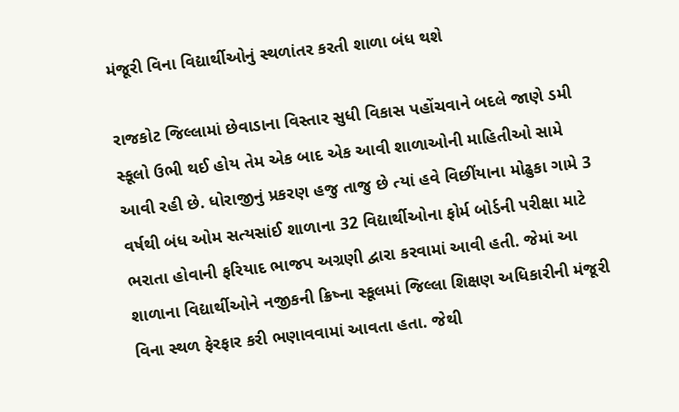મંજૂરી વિના વિદ્યાર્થીઓનું સ્થળાંતર કરતી શાળા બંધ થશે

રાજકોટ જિલ્લામાં છેવાડાના વિસ્તાર સુધી વિકાસ પહોંચવાને બદલે જાણે ડમી સ્કૂલો ઉભી થઈ હોય તેમ એક બાદ એક આવી શાળાઓની માહિતીઓ સામે આવી રહી છે. ધોરાજીનું પ્રકરણ હજુ તાજુ છે ત્યાં હવે વિછીંયાના મોઢુકા ગામે 3 વર્ષથી બંધ ઓમ સત્યસાંઈ શાળાના 32 વિદ્યાર્થીઓના ફોર્મ બોર્ડની પરીક્ષા માટે ભરાતા હોવાની ફરિયાદ ભાજપ અગ્રણી દ્વારા કરવામાં આવી હતી. જેમાં આ શાળાના વિદ્યાર્થીઓને નજીકની ક્રિષ્ના સ્કૂલમાં જિલ્લા શિક્ષણ અધિકારીની મંજૂરી વિના સ્થળ ફેરફાર કરી ભણાવવામાં આવતા હતા. જેથી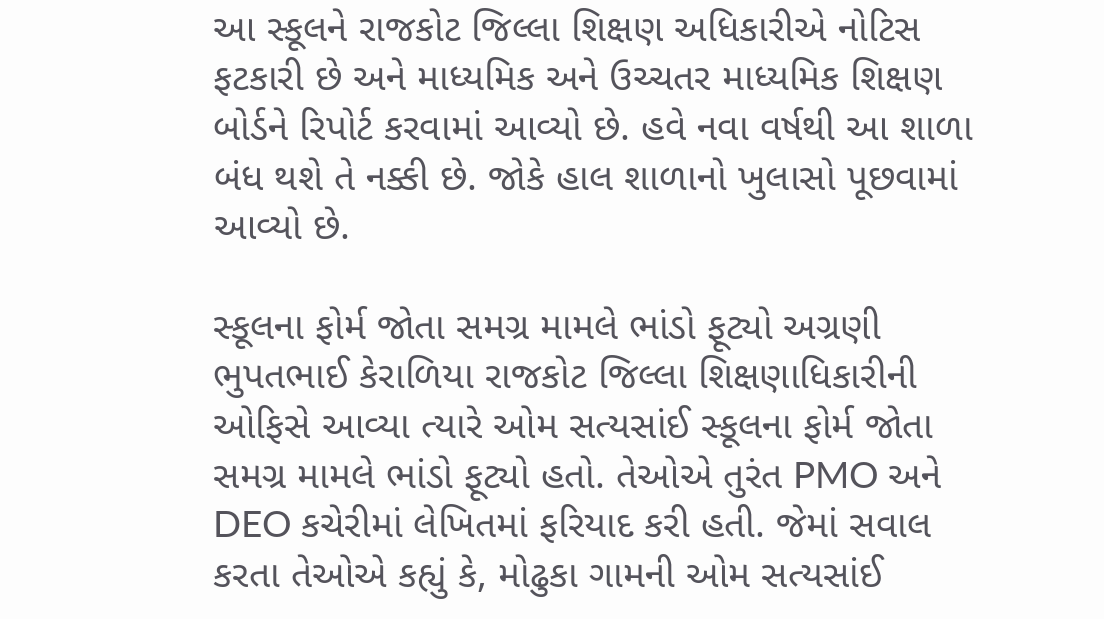આ સ્કૂલને રાજકોટ જિલ્લા શિક્ષણ અધિકારીએ નોટિસ ફટકારી છે અને માધ્યમિક અને ઉચ્ચતર માધ્યમિક શિક્ષણ બોર્ડને રિપોર્ટ કરવામાં આવ્યો છે. હવે નવા વર્ષથી આ શાળા બંધ થશે તે નક્કી છે. જોકે હાલ શાળાનો ખુલાસો પૂછવામાં આવ્યો છે.

સ્કૂલના ફોર્મ જોતા સમગ્ર મામલે ભાંડો ફૂટ્યો અગ્રણી ભુપતભાઈ કેરાળિયા રાજકોટ જિલ્લા શિક્ષણાધિકારીની ઓફિસે આવ્યા ત્યારે ઓમ સત્યસાંઈ સ્કૂલના ફોર્મ જોતા સમગ્ર મામલે ભાંડો ફૂટ્યો હતો. તેઓએ તુરંત PMO અને DEO કચેરીમાં લેખિતમાં ફરિયાદ કરી હતી. જેમાં સવાલ કરતા તેઓએ કહ્યું કે, મોઢુકા ગામની ઓમ સત્યસાંઈ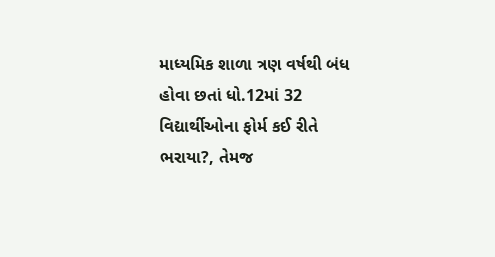માધ્યમિક શાળા ત્રણ વર્ષથી બંધ હોવા છતાં ધો.12માં 32 વિદ્યાર્થીઓના ફોર્મ કઈ રીતે ભરાયા?, તેમજ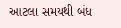આટલા સમયથી બંધ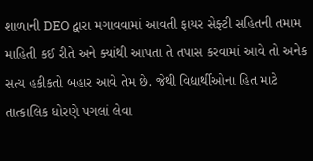શાળાની DEO દ્વારા મગાવવામાં આવતી ફાયર સેફ્ટી સહિતની તમામ માહિતી કઈ રીતે અને ક્યાંથી આપતા તે તપાસ કરવામાં આવે તો અનેક સત્ય હકીકતો બહાર આવે તેમ છે. જેથી વિદ્યાર્થીઓના હિત માટે તાત્કાલિક ધોરણે પગલાં લેવા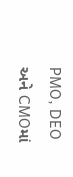PMO, DEO અને CMOમાં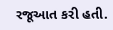રજૂઆત કરી હતી.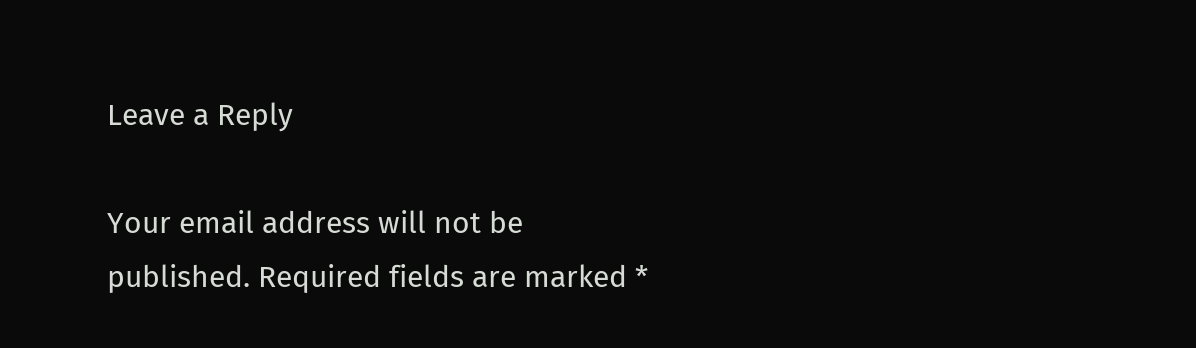Leave a Reply

Your email address will not be published. Required fields are marked *